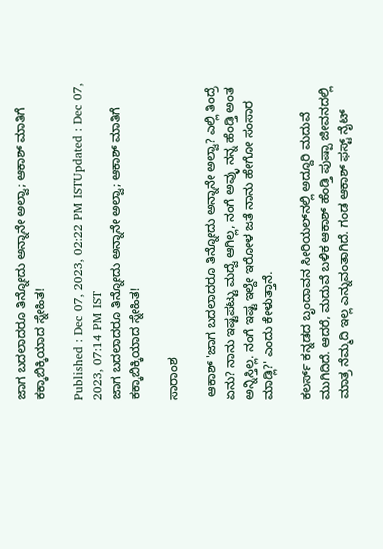ಜಾಗ ಬದಲಾದರೂ ತಿನ್ನೋದು ಅನ್ನಾನೇ ಅಲ್ವಾ; ಆಕಾಶ್ ಮಾತಿಗೆ ಕಕ್ಕಾಬಿಕ್ಕಿಯಾದ ಸ್ನೇಹಿತ!

Published : Dec 07, 2023, 02:22 PM ISTUpdated : Dec 07, 2023, 07:14 PM IST
ಜಾಗ ಬದಲಾದರೂ ತಿನ್ನೋದು ಅನ್ನಾನೇ ಅಲ್ವಾ; ಆಕಾಶ್ ಮಾತಿಗೆ ಕಕ್ಕಾಬಿಕ್ಕಿಯಾದ ಸ್ನೇಹಿತ!

ಸಾರಾಂಶ

 ಆಕಾಶ್ 'ಜಾಗ ಬದಲಾದರೂ ತಿನ್ನೋದು ಅನ್ನಾನೇ ಅಲ್ವಾ? ಎಲ್ಲಿ ತಿಂದ್ರೆ ಏನು? ನಾನು ಇಷ್ಟಪಟ್ಟು ಮದ್ವೆ ಆಗಿಲ್ಲ, ನಂಗೆ ಅವ್ಳು ನನ್ನ ಹೆಂಡ್ತಿ ಅಂತ ಅನ್ನಿಸ್ತಿಲ್ಲ. ನಂಗೆ ಇಷ್ಟ ಇಲ್ದೇ ಇರೋಳ ಜತೆ ನಾನು ಹೇಗೋ ಸಂಸಾರ ಮಾಡ್ಲಿ?' ಎಂದು ಕೇಳುತ್ತಾನೆ.

ಕಲರ್ಸ್ ಕನ್ನಡದ ಬೃಂದಾವನ ಸೀರಿಯಲ್‌ನಲ್ಲಿ ಅದ್ದೂರಿ ಮದುವೆ ಮುಗಿದಿದೆ. ಆದರೆ, ಮದುವೆ ಬಳಿಕ ಆಕಾಶ್ ಹೆಂಡ್ತಿ ಪುಷ್ಪಾ ಜೀವನದಲ್ಲಿ ಮಾತ್ರ ನೆಮ್ಮದಿ ಇಲ್ಲ ಎನ್ನುವಂತಾಗಿದೆ. ಗಂಡ ಆಕಾಶ್ ಫಸ್ಟ್ ನೈಟ್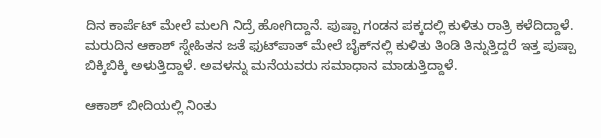ದಿನ ಕಾರ್ಪೆಟ್ ಮೇಲೆ ಮಲಗಿ ನಿದ್ರೆ ಹೋಗಿದ್ದಾನೆ. ಪುಷ್ಪಾ ಗಂಡನ ಪಕ್ಕದಲ್ಲಿ ಕುಳಿತು ರಾತ್ರಿ ಕಳೆದಿದ್ದಾಳೆ. ಮರುದಿನ ಆಕಾಶ್ ಸ್ನೇಹಿತನ ಜತೆ ಫುಟ್‌ಪಾತ್ ಮೇಲೆ ಬೈಕ್‌ನಲ್ಲಿ ಕುಳಿತು ತಿಂಡಿ ತಿನ್ನುತ್ತಿದ್ದರೆ ಇತ್ತ ಪುಷ್ಪಾ ಬಿಕ್ಕಿಬಿಕ್ಕಿ ಅಳುತ್ತಿದ್ದಾಳೆ. ಅವಳನ್ನು ಮನೆಯವರು ಸಮಾಧಾನ ಮಾಡುತ್ತಿದ್ದಾಳೆ.

ಆಕಾಶ್ ಬೀದಿಯಲ್ಲಿ ನಿಂತು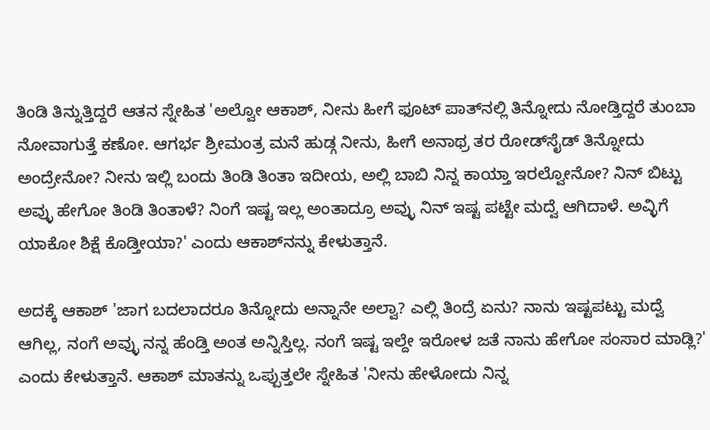ತಿಂಡಿ ತಿನ್ನುತ್ತಿದ್ದರೆ ಆತನ ಸ್ನೇಹಿತ 'ಅಲ್ವೋ ಆಕಾಶ್, ನೀನು ಹೀಗೆ ಫೂಟ್‌ ಪಾತ್‌ನಲ್ಲಿ ತಿನ್ನೋದು ನೋಡ್ತಿದ್ದರೆ ತುಂಬಾ ನೋವಾಗುತ್ತೆ ಕಣೋ. ಆಗರ್ಭ ಶ್ರೀಮಂತ್ರ ಮನೆ ಹುಡ್ಗ ನೀನು, ಹೀಗೆ ಅನಾಥ್ರ ತರ ರೋಡ್‌ಸೈಡ್ ತಿನ್ನೋದು ಅಂದ್ರೇನೋ? ನೀನು ಇಲ್ಲಿ ಬಂದು ತಿಂಡಿ ತಿಂತಾ ಇದೀಯ, ಅಲ್ಲಿ ಬಾಬಿ ನಿನ್ನ ಕಾಯ್ತಾ ಇರಲ್ವೋನೋ? ನಿನ್ ಬಿಟ್ಟು ಅವ್ಳು ಹೇಗೋ ತಿಂಡಿ ತಿಂತಾಳೆ? ನಿಂಗೆ ಇಷ್ಟ ಇಲ್ಲ ಅಂತಾದ್ರೂ ಅವ್ಳು ನಿನ್ ಇಷ್ಟ ಪಟ್ಟೇ ಮದ್ವೆ ಆಗಿದಾಳೆ. ಅವ್ಳಿಗೆ ಯಾಕೋ ಶಿಕ್ಷೆ ಕೊಡ್ತೀಯಾ?' ಎಂದು ಆಕಾಶ್‌ನನ್ನು ಕೇಳುತ್ತಾನೆ.

ಅದಕ್ಕೆ ಆಕಾಶ್ 'ಜಾಗ ಬದಲಾದರೂ ತಿನ್ನೋದು ಅನ್ನಾನೇ ಅಲ್ವಾ? ಎಲ್ಲಿ ತಿಂದ್ರೆ ಏನು? ನಾನು ಇಷ್ಟಪಟ್ಟು ಮದ್ವೆ ಆಗಿಲ್ಲ, ನಂಗೆ ಅವ್ಳು ನನ್ನ ಹೆಂಡ್ತಿ ಅಂತ ಅನ್ನಿಸ್ತಿಲ್ಲ. ನಂಗೆ ಇಷ್ಟ ಇಲ್ದೇ ಇರೋಳ ಜತೆ ನಾನು ಹೇಗೋ ಸಂಸಾರ ಮಾಡ್ಲಿ?' ಎಂದು ಕೇಳುತ್ತಾನೆ. ಆಕಾಶ್ ಮಾತನ್ನು ಒಪ್ಪುತ್ತಲೇ ಸ್ನೇಹಿತ 'ನೀನು ಹೇಳೋದು ನಿನ್ನ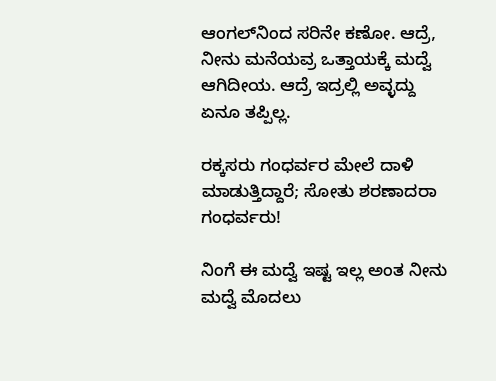ಆಂಗಲ್‌ನಿಂದ ಸರಿನೇ ಕಣೋ. ಆದ್ರೆ, ನೀನು ಮನೆಯವ್ರ ಒತ್ತಾಯಕ್ಕೆ ಮದ್ವೆ ಆಗಿದೀಯ. ಆದ್ರೆ ಇದ್ರಲ್ಲಿ ಅವ್ಳದ್ದು ಏನೂ ತಪ್ಪಿಲ್ಲ.

ರಕ್ಕಸರು ಗಂಧರ್ವರ ಮೇಲೆ ದಾಳಿ ಮಾಡುತ್ತಿದ್ದಾರೆ; ಸೋತು ಶರಣಾದರಾ ಗಂಧರ್ವರು!

ನಿಂಗೆ ಈ ಮದ್ವೆ ಇಷ್ಟ ಇಲ್ಲ ಅಂತ ನೀನು ಮದ್ವೆ ಮೊದಲು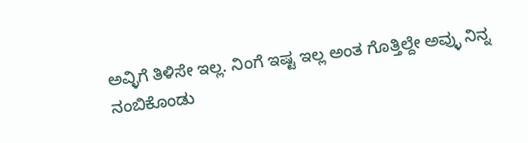ಅವ್ಳಿಗೆ ತಿಳಿಸೇ ಇಲ್ಲ. ನಿಂಗೆ ಇಷ್ಟ ಇಲ್ಲ ಅಂತ ಗೊತ್ತಿಲ್ದೇ ಅವ್ಳು ನಿನ್ನ ನಂಬಿಕೊಂಡು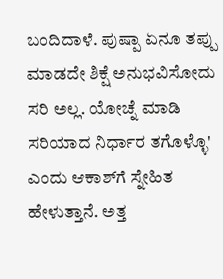ಬಂದಿದಾಳೆ. ಪುಷ್ಪಾ ಏನೂ ತಪ್ಪು ಮಾಡದೇ ಶಿಕ್ಷೆ ಅನುಭವಿಸೋದು ಸರಿ ಅಲ್ಲ. ಯೋಚ್ನೆ ಮಾಡಿ ಸರಿಯಾದ ನಿರ್ಧಾರ ತಗೊಳ್ಳೊ' ಎಂದು ಆಕಾಶ್‌ಗೆ ಸ್ನೇಹಿತ ಹೇಳುತ್ತಾನೆ. ಅತ್ತ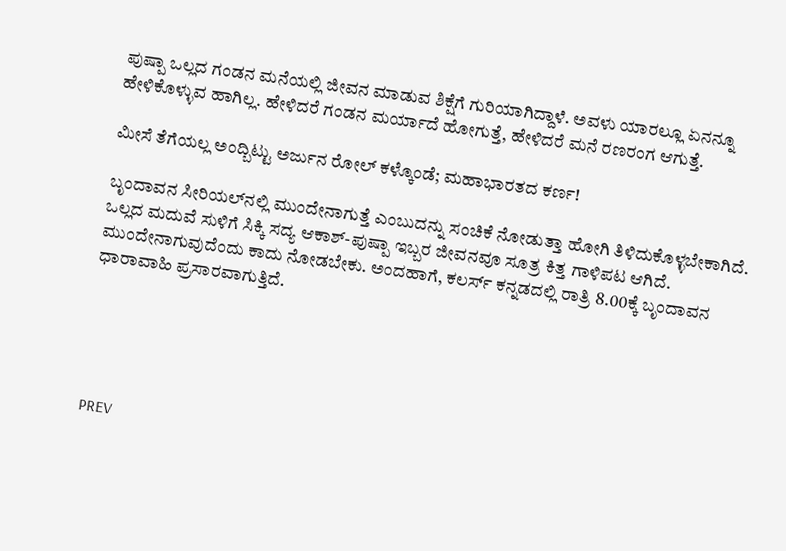ಪುಷ್ಪಾ ಒಲ್ಲದ ಗಂಡನ ಮನೆಯಲ್ಲಿ ಜೀವನ ಮಾಡುವ ಶಿಕ್ಷೆಗೆ ಗುರಿಯಾಗಿದ್ದಾಳೆ. ಅವಳು ಯಾರಲ್ಲೂ ಏನನ್ನೂ ಹೇಳಿಕೊಳ್ಳುವ ಹಾಗಿಲ್ಲ. ಹೇಳಿದರೆ ಗಂಡನ ಮರ್ಯಾದೆ ಹೋಗುತ್ತೆ, ಹೇಳಿದರೆ ಮನೆ ರಣರಂಗ ಆಗುತ್ತೆ.

ಮೀಸೆ ತೆಗೆಯಲ್ಲ ಅಂದ್ಬಿಟ್ಟು ಅರ್ಜುನ ರೋಲ್ ಕಳ್ಕೊಂಡೆ; ಮಹಾಭಾರತದ ಕರ್ಣ!

ಬೃಂದಾವನ ಸೀರಿಯಲ್‌ನಲ್ಲಿ ಮುಂದೇನಾಗುತ್ತೆ ಎಂಬುದನ್ನು ಸಂಚಿಕೆ ನೋಡುತ್ತಾ ಹೋಗಿ ತಿಳಿದುಕೊಳ್ಳಬೇಕಾಗಿದೆ. ಒಲ್ಲದ ಮದುವೆ ಸುಳಿಗೆ ಸಿಕ್ಕಿ ಸದ್ಯ ಆಕಾಶ್-ಪುಷ್ಪಾ ಇಬ್ಬರ ಜೀವನವೂ ಸೂತ್ರ ಕಿತ್ತ ಗಾಳಿಪಟ ಆಗಿದೆ. ಮುಂದೇನಾಗುವುದೆಂದು ಕಾದು ನೋಡಬೇಕು. ಅಂದಹಾಗೆ, ಕಲರ್ಸ್ ಕನ್ನಡದಲ್ಲಿ ರಾತ್ರಿ 8.00ಕ್ಕೆ ಬೃಂದಾವನ ಧಾರಾವಾಹಿ ಪ್ರಸಾರವಾಗುತ್ತಿದೆ.





PREV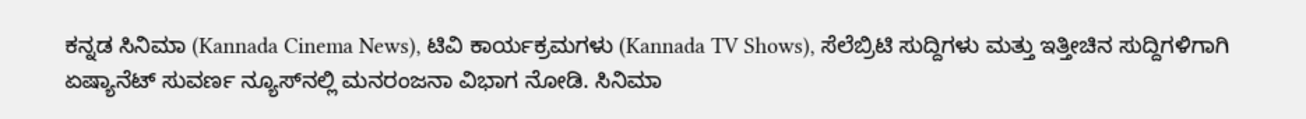ಕನ್ನಡ ಸಿನಿಮಾ (Kannada Cinema News), ಟಿವಿ ಕಾರ್ಯಕ್ರಮಗಳು (Kannada TV Shows), ಸೆಲೆಬ್ರಿಟಿ ಸುದ್ದಿಗಳು ಮತ್ತು ಇತ್ತೀಚಿನ ಸುದ್ದಿಗಳಿಗಾಗಿ ಏಷ್ಯಾನೆಟ್ ಸುವರ್ಣ ನ್ಯೂಸ್‌ನಲ್ಲಿ ಮನರಂಜನಾ ವಿಭಾಗ ನೋಡಿ. ಸಿನಿಮಾ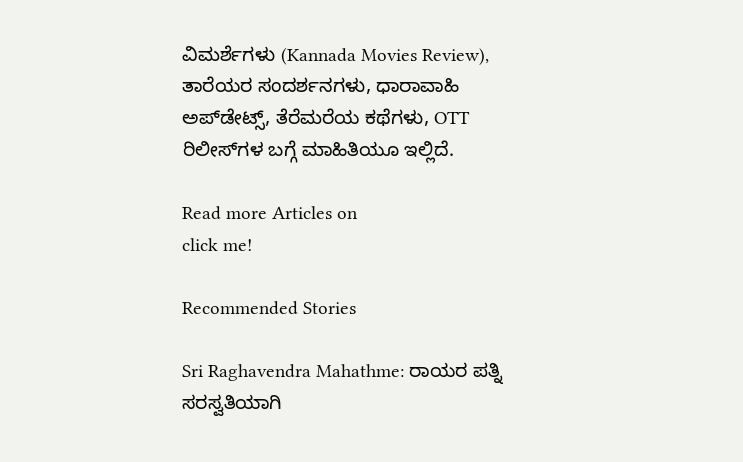ವಿಮರ್ಶೆಗಳು (Kannada Movies Review), ತಾರೆಯರ ಸಂದರ್ಶನಗಳು, ಧಾರಾವಾಹಿ ಅಪ್‌ಡೇಟ್ಸ್‌, ತೆರೆಮರೆಯ ಕಥೆಗಳು, OTT ರಿಲೀಸ್‌ಗಳ ಬಗ್ಗೆ ಮಾಹಿತಿಯೂ ಇಲ್ಲಿದೆ.

Read more Articles on
click me!

Recommended Stories

Sri Raghavendra Mahathme: ರಾಯರ ಪತ್ನಿ ಸರಸ್ವತಿಯಾಗಿ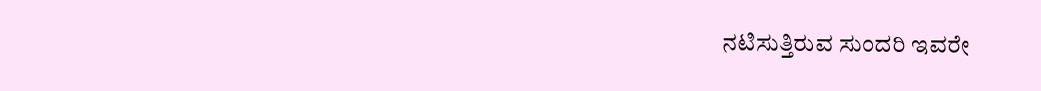ನಟಿಸುತ್ತಿರುವ ಸುಂದರಿ ಇವರೇ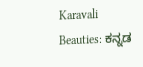Karavali Beauties: ಕನ್ನಡ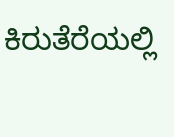ಕಿರುತೆರೆಯಲ್ಲಿ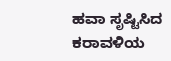ಹವಾ ಸೃಷ್ಟಿಸಿದ ಕರಾವಳಿಯ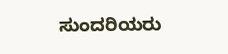ಸುಂದರಿಯರು